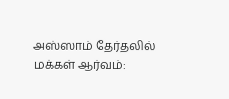அஸ்ஸாம் தேர்தலில் மக்கள் ஆர்வம்: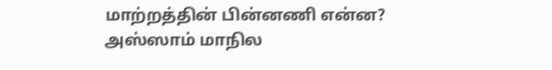மாற்றத்தின் பின்னணி என்ன?
அஸ்ஸாம் மாநில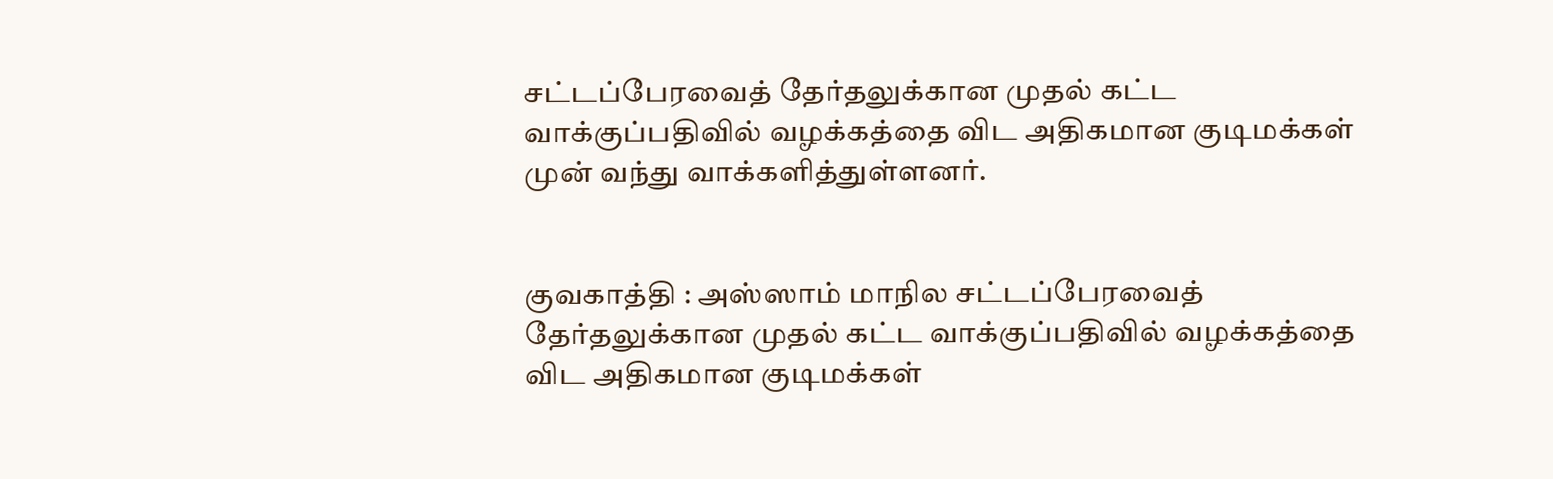சட்டப்பேரவைத் தேர்தலுக்கான முதல் கட்ட வாக்குப்பதிவில் வழக்கத்தை விட அதிகமான குடிமக்கள் முன் வந்து வாக்களித்துள்ளனர்.


குவகாத்தி : அஸ்ஸாம் மாநில சட்டப்பேரவைத் தேர்தலுக்கான முதல் கட்ட வாக்குப்பதிவில் வழக்கத்தை விட அதிகமான குடிமக்கள்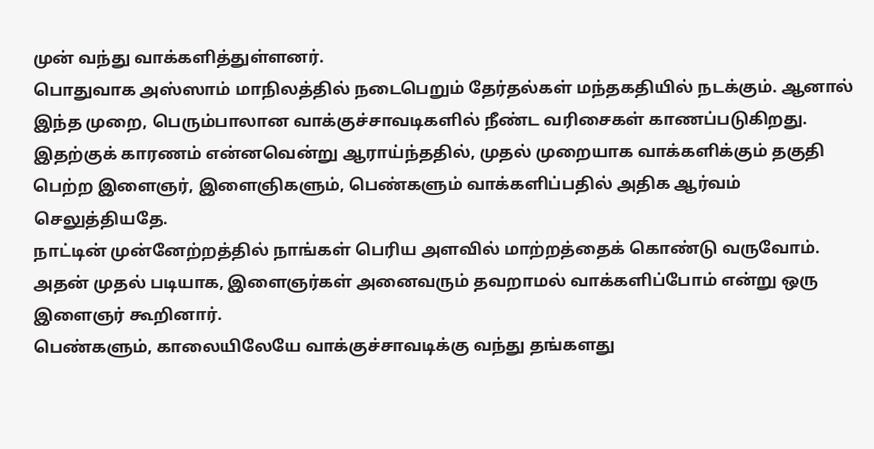முன் வந்து வாக்களித்துள்ளனர்.
பொதுவாக அஸ்ஸாம் மாநிலத்தில் நடைபெறும் தேர்தல்கள் மந்தகதியில் நடக்கும். ஆனால் இந்த முறை, பெரும்பாலான வாக்குச்சாவடிகளில் நீண்ட வரிசைகள் காணப்படுகிறது.
இதற்குக் காரணம் என்னவென்று ஆராய்ந்ததில், முதல் முறையாக வாக்களிக்கும் தகுதி பெற்ற இளைஞர், இளைஞிகளும், பெண்களும் வாக்களிப்பதில் அதிக ஆர்வம் செலுத்தியதே.
நாட்டின் முன்னேற்றத்தில் நாங்கள் பெரிய அளவில் மாற்றத்தைக் கொண்டு வருவோம். அதன் முதல் படியாக, இளைஞர்கள் அனைவரும் தவறாமல் வாக்களிப்போம் என்று ஒரு இளைஞர் கூறினார்.
பெண்களும், காலையிலேயே வாக்குச்சாவடிக்கு வந்து தங்களது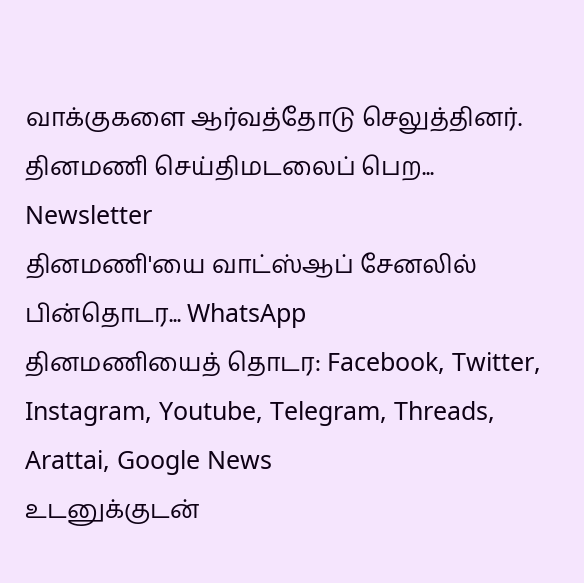வாக்குகளை ஆர்வத்தோடு செலுத்தினர்.
தினமணி செய்திமடலைப் பெற... Newsletter
தினமணி'யை வாட்ஸ்ஆப் சேனலில் பின்தொடர... WhatsApp
தினமணியைத் தொடர: Facebook, Twitter, Instagram, Youtube, Telegram, Threads, Arattai, Google News
உடனுக்குடன்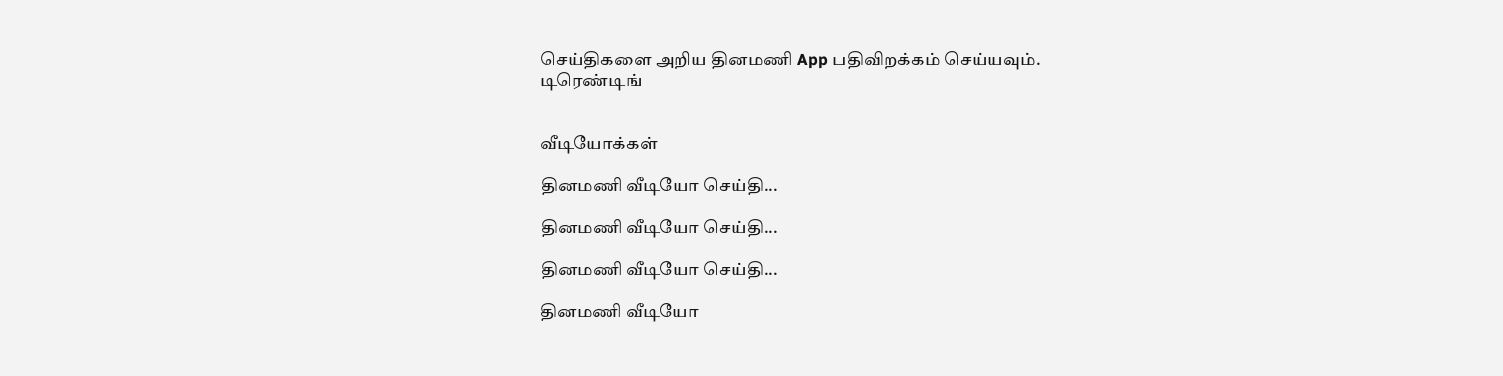செய்திகளை அறிய தினமணி App பதிவிறக்கம் செய்யவும்.
டிரெண்டிங்


வீடியோக்கள்

தினமணி வீடியோ செய்தி...

தினமணி வீடியோ செய்தி...

தினமணி வீடியோ செய்தி...

தினமணி வீடியோ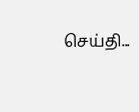செய்தி...